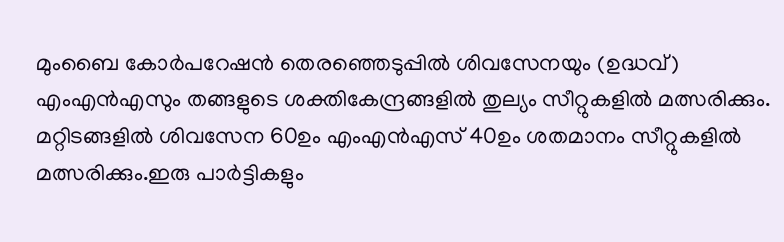മുംബൈ കോർപറേഷൻ തെരഞ്ഞെടുപ്പില്‍ ശിവസേനയും (ഉദ്ധവ്) എംഎൻഎസും തങ്ങളുടെ ശക്തികേന്ദ്രങ്ങളില്‍ തുല്യം സീറ്റുകളില്‍ മത്സരിക്കും. മറ്റിടങ്ങളില്‍ ശിവസേന 60ഉം എംഎൻഎസ് 40ഉം ശതമാനം സീറ്റുകളില്‍ മത്സരിക്കും.ഇരു പാർട്ടികളും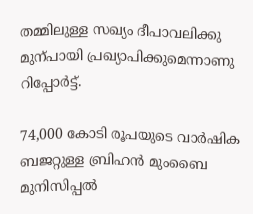തമ്മിലുള്ള സഖ്യം ദീപാവലിക്കു മുന്പായി പ്രഖ്യാപിക്കുമെന്നാണു റിപ്പോർട്ട്.

74,000 കോടി രൂപയുടെ വാർഷിക ബജറ്റുള്ള ബ്രിഹൻ മുംബൈ മുനിസിപ്പല്‍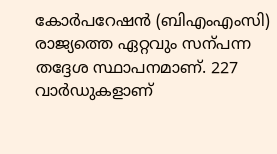കോർപറേഷൻ (ബിഎംഎംസി) രാജ്യത്തെ ഏറ്റവും സന്പന്ന തദ്ദേശ സ്ഥാപനമാണ്. 227 വാർഡുകളാണ്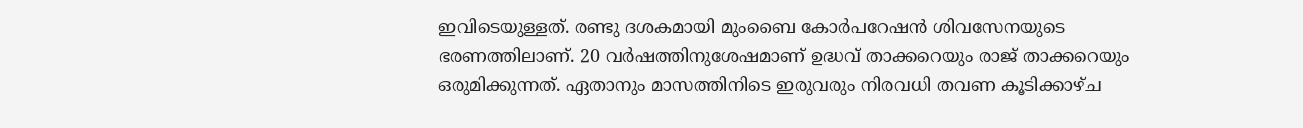ഇവിടെയുള്ളത്. രണ്ടു ദശകമായി മുംബൈ കോർപറേഷൻ ശിവസേനയുടെ ഭരണത്തിലാണ്. 20 വർഷത്തിനുശേഷമാണ് ഉദ്ധവ് താക്കറെയും രാജ് താക്കറെയും ഒരുമിക്കുന്നത്. ഏതാനും മാസത്തിനിടെ ഇരുവരും നിരവധി തവണ കൂടിക്കാഴ്ച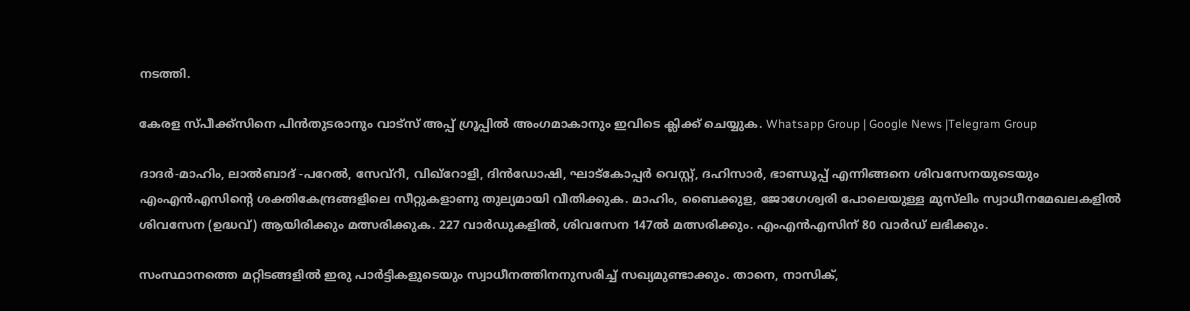നടത്തി.

കേരള സ്പീക്ക്സിനെ പിൻതുടരാനും വാട്സ് അപ്പ് ഗ്രൂപ്പിൽ അംഗമാകാനും ഇവിടെ ക്ലിക്ക് ചെയ്യുക. Whatsapp Group | Google News |Telegram Group

ദാദർ-മാഹിം, ലാല്‍ബാദ് -പറേല്‍, സേവ്റീ, വിഖ്റോളി, ദിൻഡോഷി, ഘാട്കോപ്പർ വെസ്റ്റ്, ദഹിസാർ, ഭാണ്ഡൂപ്പ് എന്നിങ്ങനെ ശിവസേനയുടെയും എംഎൻഎസിന്‍റെ ശക്തികേന്ദ്രങ്ങളിലെ സീറ്റുകളാണു തുല്യമായി വീതിക്കുക. മാഹിം, ബൈക്കുള, ജോഗേശ്വരി പോലെയുള്ള മുസ്‌ലിം സ്വാധീനമേഖലകളില്‍ ശിവസേന (ഉദ്ധവ്) ആയിരിക്കും മത്സരിക്കുക. 227 വാർഡുകളില്‍, ശിവസേന 147ല്‍ മത്സരിക്കും. എംഎൻഎസിന് 80 വാർഡ് ലഭിക്കും.

സംസ്ഥാനത്തെ മറ്റിടങ്ങളില്‍ ഇരു പാർട്ടികളുടെയും സ്വാധീനത്തിനനുസരിച്ച്‌ സഖ്യമുണ്ടാക്കും. താനെ, നാസിക്,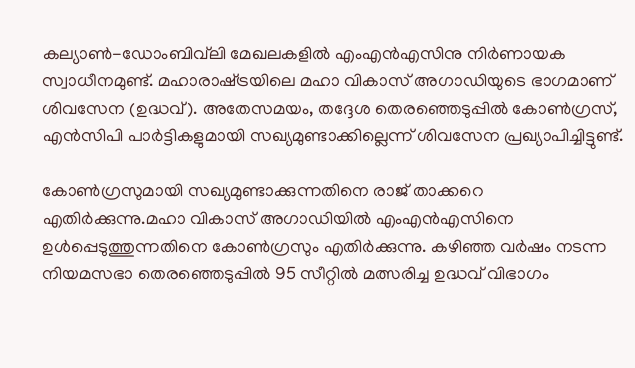കല്യാണ്‍-ഡോംബിവ്‌ലി മേഖലകളില്‍ എംഎൻഎസിനു നിർണായക സ്വാധീനമുണ്ട്. മഹാരാഷ്‌ട്രയിലെ മഹാ വികാസ് അഗാഡിയുടെ ഭാഗമാണ് ശിവസേന (ഉദ്ധവ്). അതേസമയം, തദ്ദേശ തെരഞ്ഞെടുപ്പില്‍ കോണ്‍ഗ്രസ്, എൻസിപി പാർട്ടികളുമായി സഖ്യമുണ്ടാക്കില്ലെന്ന് ശിവസേന പ്രഖ്യാപിച്ചി‌ട്ടുണ്ട്.

കോണ്‍ഗ്രസുമായി സഖ്യമുണ്ടാക്കുന്നതിനെ രാജ് താക്കറെ എതിർക്കുന്നു.മഹാ വികാസ് അഗാഡിയില്‍ എംഎൻഎസിനെ ഉള്‍പ്പെടുത്തുന്നതിനെ കോണ്‍ഗ്രസും എതിർക്കുന്നു. കഴിഞ്ഞ വർഷം നടന്ന നിയമസഭാ തെരഞ്ഞെടുപ്പില്‍ 95 സീറ്റില്‍ മത്സരിച്ച ഉദ്ധവ് വിഭാഗം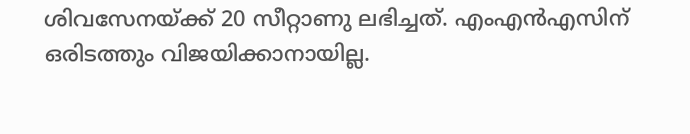ശിവസേനയ്ക്ക് 20 സീറ്റാണു ലഭിച്ചത്. എംഎൻഎസിന് ഒരിടത്തും വിജയിക്കാനായില്ല.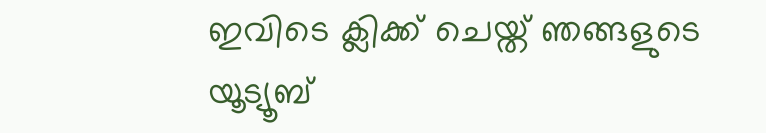ഇവിടെ ക്ലിക്ക് ചെയ്ത് ഞങ്ങളുടെ യൂട്യൂബ്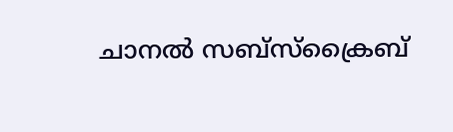ചാനൽ സബ്സ്ക്രൈബ്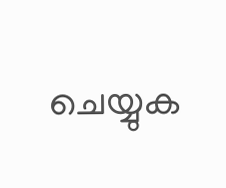ചെയ്യുക